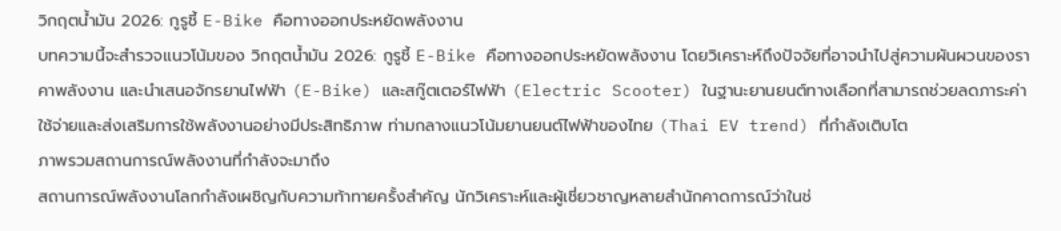วิกฤตน้ำมัน 2026: กูรูชี้ E-Bike คือทางออกประหยัดพลังงาน
บทความนี้จะสำรวจแนวโน้มของ วิกฤตน้ำมัน 2026: กูรูชี้ E-Bike คือทางออกประหยัดพลังงาน โดยวิเคราะห์ถึงปัจจัยที่อาจนำไปสู่ความผันผวนของราคาพลังงาน และนำเสนอจักรยานไฟฟ้า (E-Bike) และสกู๊ตเตอร์ไฟฟ้า (Electric Scooter) ในฐานะยานยนต์ทางเลือกที่สามารถช่วยลดภาระค่าใช้จ่ายและส่งเสริมการใช้พลังงานอย่างมีประสิทธิภาพ ท่ามกลางแนวโน้มยานยนต์ไฟฟ้าของไทย (Thai EV trend) ที่กำลังเติบโต
ภาพรวมสถานการณ์พลังงานที่กำลังจะมาถึง
สถานการณ์พลังงานโลกกำลังเผชิญกับความท้าทายครั้งสำคัญ นักวิเคราะห์และผู้เชี่ยวชาญหลายสำนักคาดการณ์ว่าในช่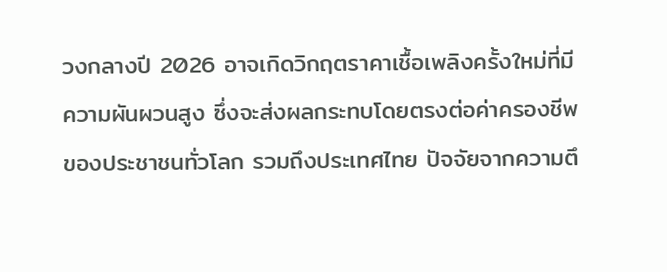วงกลางปี 2026 อาจเกิดวิกฤตราคาเชื้อเพลิงครั้งใหม่ที่มีความผันผวนสูง ซึ่งจะส่งผลกระทบโดยตรงต่อค่าครองชีพของประชาชนทั่วโลก รวมถึงประเทศไทย ปัจจัยจากความตึ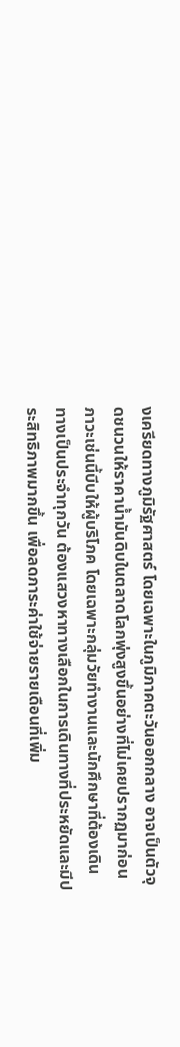งเครียดทางภูมิรัฐศาสตร์ โดยเฉพาะในภูมิภาคตะวันออกกลาง อาจเป็นตัวจุดชนวนให้ราคาน้ำมันดิบในตลาดโลกพุ่งสูงขึ้นอย่างที่ไม่เคยปรากฏมาก่อน
ภาวะเช่นนี้บีบให้ผู้บริโภค โดยเฉพาะกลุ่มวัยทำงานและนักศึกษาที่ต้องเดินทางเป็นประจำทุกวัน ต้องแสวงหาทางเลือกในการเดินทางที่ประหยัดและมีประสิทธิภาพมากขึ้น เพื่อลดภาระค่าใช้จ่ายรายเดือนที่เพิ่ม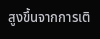สูงขึ้นจากการเติ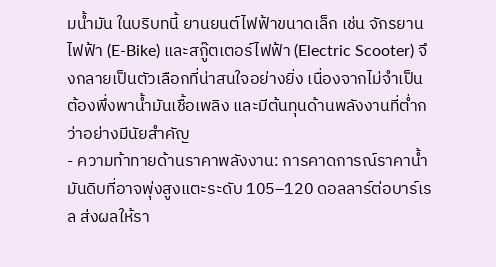มน้ำมัน ในบริบทนี้ ยานยนต์ไฟฟ้าขนาดเล็ก เช่น จักรยานไฟฟ้า (E-Bike) และสกู๊ตเตอร์ไฟฟ้า (Electric Scooter) จึงกลายเป็นตัวเลือกที่น่าสนใจอย่างยิ่ง เนื่องจากไม่จำเป็นต้องพึ่งพาน้ำมันเชื้อเพลิง และมีต้นทุนด้านพลังงานที่ต่ำกว่าอย่างมีนัยสำคัญ
- ความท้าทายด้านราคาพลังงาน: การคาดการณ์ราคาน้ำมันดิบที่อาจพุ่งสูงแตะระดับ 105–120 ดอลลาร์ต่อบาร์เรล ส่งผลให้รา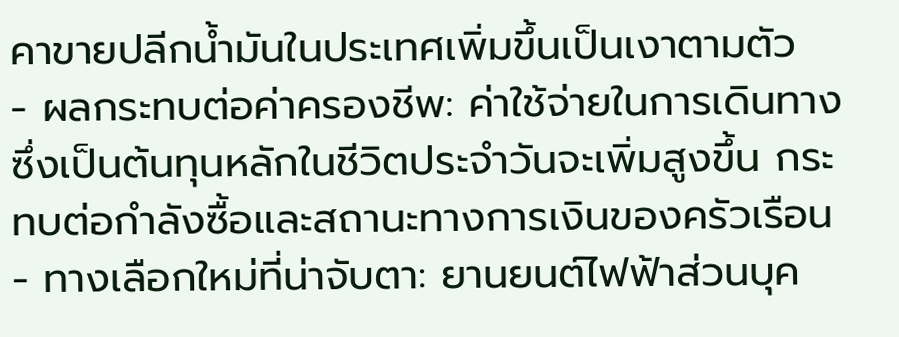คาขายปลีกน้ำมันในประเทศเพิ่มขึ้นเป็นเงาตามตัว
- ผลกระทบต่อค่าครองชีพ: ค่าใช้จ่ายในการเดินทางซึ่งเป็นต้นทุนหลักในชีวิตประจำวันจะเพิ่มสูงขึ้น กระทบต่อกำลังซื้อและสถานะทางการเงินของครัวเรือน
- ทางเลือกใหม่ที่น่าจับตา: ยานยนต์ไฟฟ้าส่วนบุค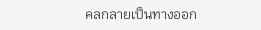คลกลายเป็นทางออก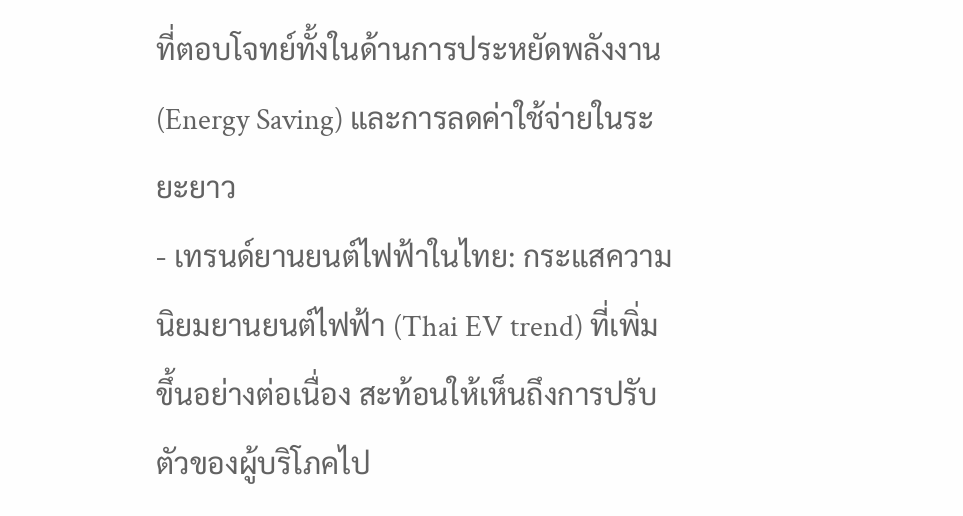ที่ตอบโจทย์ทั้งในด้านการประหยัดพลังงาน (Energy Saving) และการลดค่าใช้จ่ายในระยะยาว
- เทรนด์ยานยนต์ไฟฟ้าในไทย: กระแสความนิยมยานยนต์ไฟฟ้า (Thai EV trend) ที่เพิ่มขึ้นอย่างต่อเนื่อง สะท้อนให้เห็นถึงการปรับตัวของผู้บริโภคไป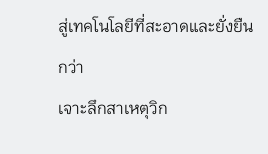สู่เทคโนโลยีที่สะอาดและยั่งยืนกว่า
เจาะลึกสาเหตุวิก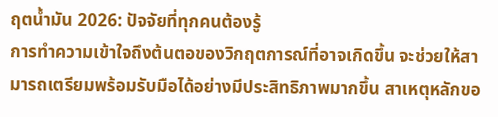ฤตน้ำมัน 2026: ปัจจัยที่ทุกคนต้องรู้
การทำความเข้าใจถึงต้นตอของวิกฤตการณ์ที่อาจเกิดขึ้น จะช่วยให้สามารถเตรียมพร้อมรับมือได้อย่างมีประสิทธิภาพมากขึ้น สาเหตุหลักขอ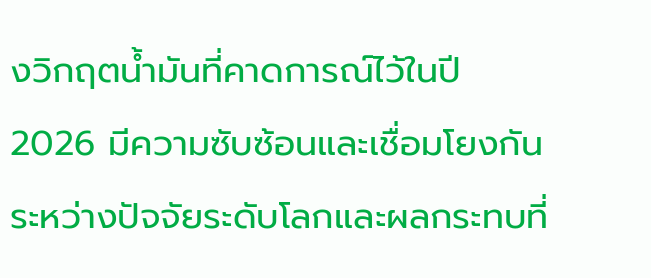งวิกฤตน้ำมันที่คาดการณ์ไว้ในปี 2026 มีความซับซ้อนและเชื่อมโยงกันระหว่างปัจจัยระดับโลกและผลกระทบที่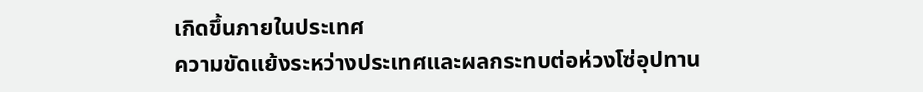เกิดขึ้นภายในประเทศ
ความขัดแย้งระหว่างประเทศและผลกระทบต่อห่วงโซ่อุปทาน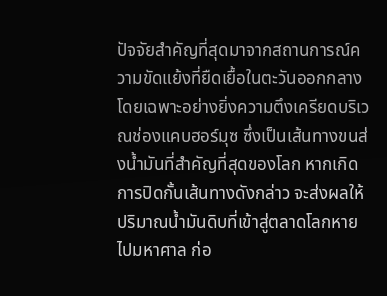ปัจจัยสำคัญที่สุดมาจากสถานการณ์ความขัดแย้งที่ยืดเยื้อในตะวันออกกลาง โดยเฉพาะอย่างยิ่งความตึงเครียดบริเวณช่องแคบฮอร์มุซ ซึ่งเป็นเส้นทางขนส่งน้ำมันที่สำคัญที่สุดของโลก หากเกิดการปิดกั้นเส้นทางดังกล่าว จะส่งผลให้ปริมาณน้ำมันดิบที่เข้าสู่ตลาดโลกหายไปมหาศาล ก่อ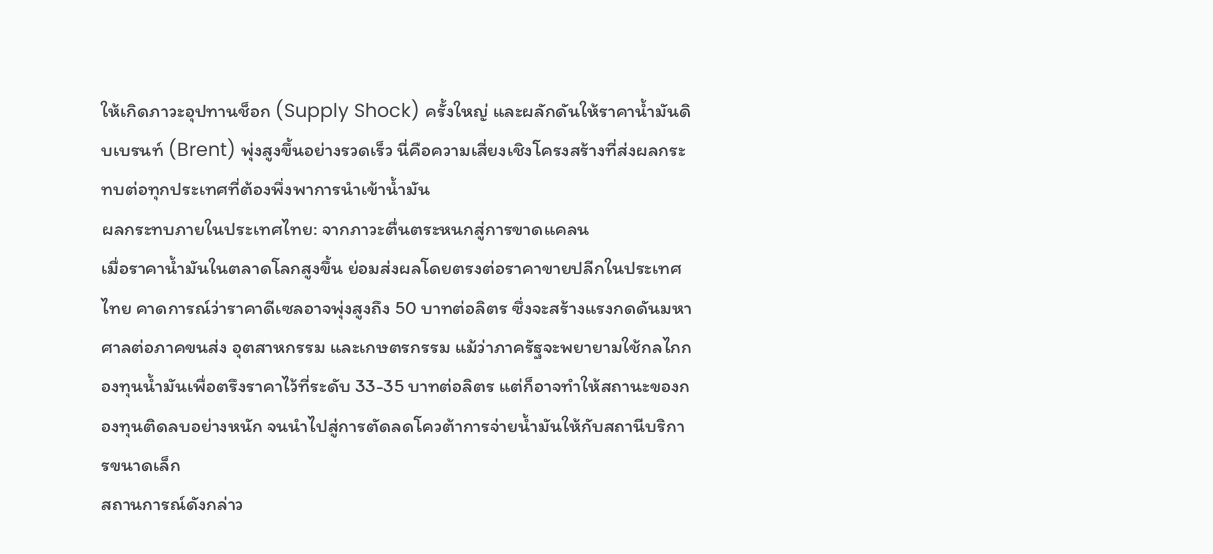ให้เกิดภาวะอุปทานช็อก (Supply Shock) ครั้งใหญ่ และผลักดันให้ราคาน้ำมันดิบเบรนท์ (Brent) พุ่งสูงขึ้นอย่างรวดเร็ว นี่คือความเสี่ยงเชิงโครงสร้างที่ส่งผลกระทบต่อทุกประเทศที่ต้องพึ่งพาการนำเข้าน้ำมัน
ผลกระทบภายในประเทศไทย: จากภาวะตื่นตระหนกสู่การขาดแคลน
เมื่อราคาน้ำมันในตลาดโลกสูงขึ้น ย่อมส่งผลโดยตรงต่อราคาขายปลีกในประเทศไทย คาดการณ์ว่าราคาดีเซลอาจพุ่งสูงถึง 50 บาทต่อลิตร ซึ่งจะสร้างแรงกดดันมหาศาลต่อภาคขนส่ง อุตสาหกรรม และเกษตรกรรม แม้ว่าภาครัฐจะพยายามใช้กลไกกองทุนน้ำมันเพื่อตรึงราคาไว้ที่ระดับ 33-35 บาทต่อลิตร แต่ก็อาจทำให้สถานะของกองทุนติดลบอย่างหนัก จนนำไปสู่การตัดลดโควต้าการจ่ายน้ำมันให้กับสถานีบริการขนาดเล็ก
สถานการณ์ดังกล่าว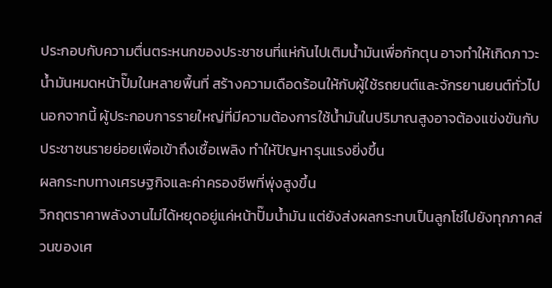ประกอบกับความตื่นตระหนกของประชาชนที่แห่กันไปเติมน้ำมันเพื่อกักตุน อาจทำให้เกิดภาวะน้ำมันหมดหน้าปั๊มในหลายพื้นที่ สร้างความเดือดร้อนให้กับผู้ใช้รถยนต์และจักรยานยนต์ทั่วไป นอกจากนี้ ผู้ประกอบการรายใหญ่ที่มีความต้องการใช้น้ำมันในปริมาณสูงอาจต้องแข่งขันกับประชาชนรายย่อยเพื่อเข้าถึงเชื้อเพลิง ทำให้ปัญหารุนแรงยิ่งขึ้น
ผลกระทบทางเศรษฐกิจและค่าครองชีพที่พุ่งสูงขึ้น
วิกฤตราคาพลังงานไม่ได้หยุดอยู่แค่หน้าปั๊มน้ำมัน แต่ยังส่งผลกระทบเป็นลูกโซ่ไปยังทุกภาคส่วนของเศ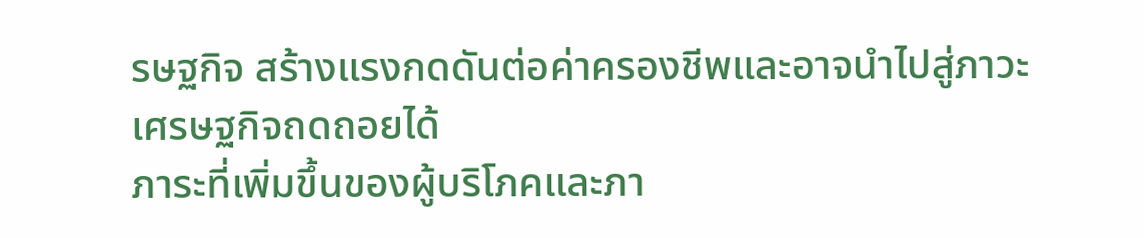รษฐกิจ สร้างแรงกดดันต่อค่าครองชีพและอาจนำไปสู่ภาวะเศรษฐกิจถดถอยได้
ภาระที่เพิ่มขึ้นของผู้บริโภคและภา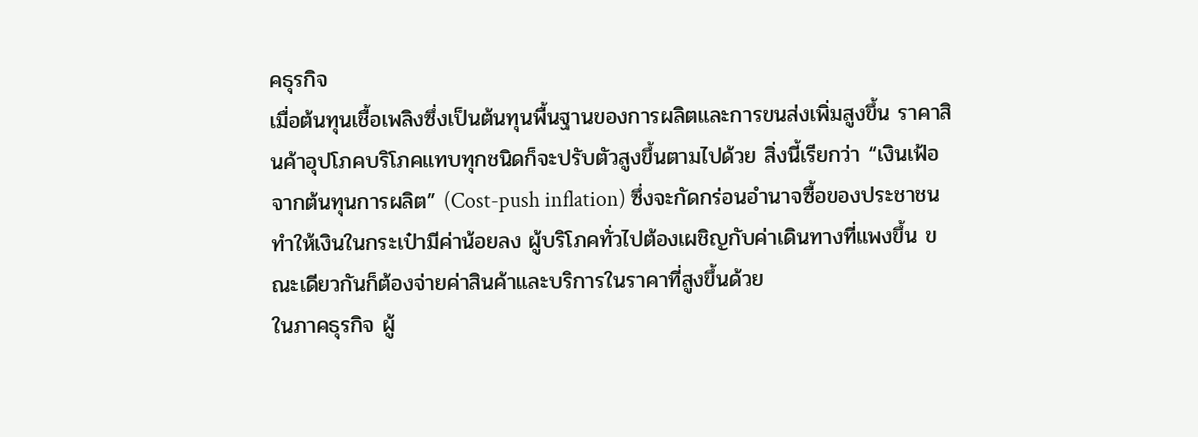คธุรกิจ
เมื่อต้นทุนเชื้อเพลิงซึ่งเป็นต้นทุนพื้นฐานของการผลิตและการขนส่งเพิ่มสูงขึ้น ราคาสินค้าอุปโภคบริโภคแทบทุกชนิดก็จะปรับตัวสูงขึ้นตามไปด้วย สิ่งนี้เรียกว่า “เงินเฟ้อจากต้นทุนการผลิต” (Cost-push inflation) ซึ่งจะกัดกร่อนอำนาจซื้อของประชาชน ทำให้เงินในกระเป๋ามีค่าน้อยลง ผู้บริโภคทั่วไปต้องเผชิญกับค่าเดินทางที่แพงขึ้น ขณะเดียวกันก็ต้องจ่ายค่าสินค้าและบริการในราคาที่สูงขึ้นด้วย
ในภาคธุรกิจ ผู้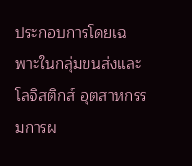ประกอบการโดยเฉพาะในกลุ่มขนส่งและโลจิสติกส์ อุตสาหกรรมการผ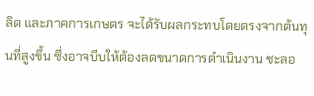ลิต และภาคการเกษตร จะได้รับผลกระทบโดยตรงจากต้นทุนที่สูงขึ้น ซึ่งอาจบีบให้ต้องลดขนาดการดำเนินงาน ชะลอ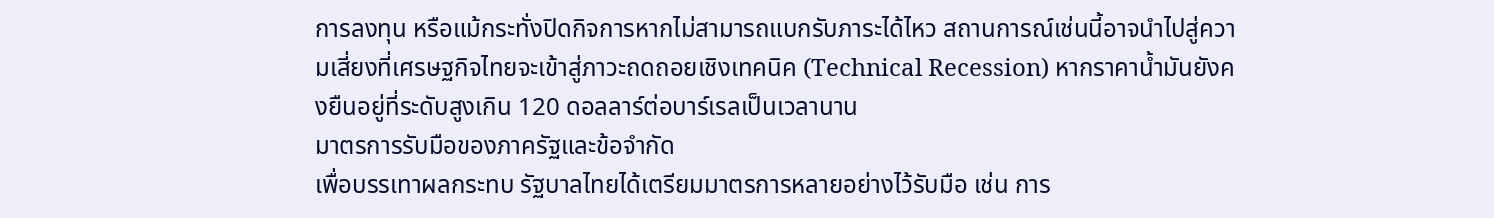การลงทุน หรือแม้กระทั่งปิดกิจการหากไม่สามารถแบกรับภาระได้ไหว สถานการณ์เช่นนี้อาจนำไปสู่ความเสี่ยงที่เศรษฐกิจไทยจะเข้าสู่ภาวะถดถอยเชิงเทคนิค (Technical Recession) หากราคาน้ำมันยังคงยืนอยู่ที่ระดับสูงเกิน 120 ดอลลาร์ต่อบาร์เรลเป็นเวลานาน
มาตรการรับมือของภาครัฐและข้อจำกัด
เพื่อบรรเทาผลกระทบ รัฐบาลไทยได้เตรียมมาตรการหลายอย่างไว้รับมือ เช่น การ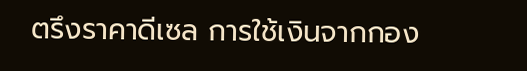ตรึงราคาดีเซล การใช้เงินจากกอง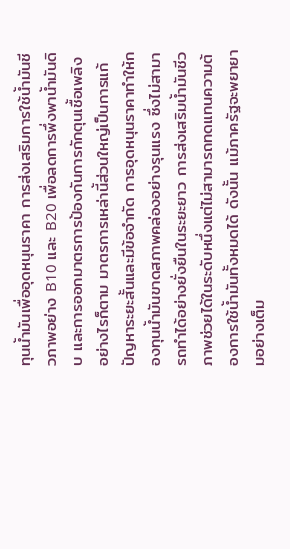ทุนน้ำมันเพื่ออุดหนุนราคา การส่งเสริมการใช้น้ำมันชีวภาพอย่าง B10 และ B20 เพื่อลดการพึ่งพาน้ำมันดิบ และการออกมาตรการป้องกันการกักตุนเชื้อเพลิง
อย่างไรก็ตาม มาตรการเหล่านี้ส่วนใหญ่เป็นการแก้ปัญหาระยะสั้นและมีข้อจำกัด การอุดหนุนราคาทำให้กองทุนน้ำมันขาดสภาพคล่องอย่างรุนแรง ซึ่งไม่สามารถทำได้อย่างยั่งยืนในระยะยาว การส่งเสริมน้ำมันชีวภาพช่วยได้ในระดับหนึ่งแต่ไม่สามารถทดแทนความต้องการใช้น้ำมันทั้งหมดได้ ดังนั้น แม้ภาครัฐจะพยายามอย่างเต็ม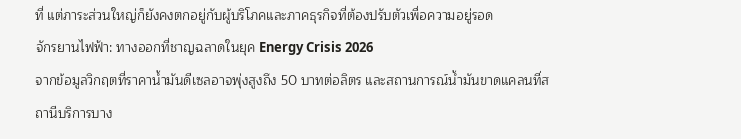ที่ แต่ภาระส่วนใหญ่ก็ยังคงตกอยู่กับผู้บริโภคและภาคธุรกิจที่ต้องปรับตัวเพื่อความอยู่รอด
จักรยานไฟฟ้า: ทางออกที่ชาญฉลาดในยุค Energy Crisis 2026
จากข้อมูลวิกฤตที่ราคาน้ำมันดีเซลอาจพุ่งสูงถึง 50 บาทต่อลิตร และสถานการณ์น้ำมันขาดแคลนที่สถานีบริการบาง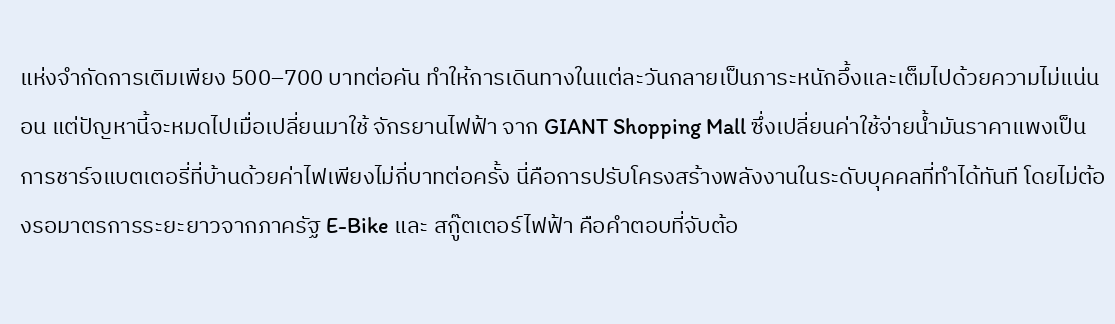แห่งจำกัดการเติมเพียง 500–700 บาทต่อคัน ทำให้การเดินทางในแต่ละวันกลายเป็นภาระหนักอึ้งและเต็มไปด้วยความไม่แน่นอน แต่ปัญหานี้จะหมดไปเมื่อเปลี่ยนมาใช้ จักรยานไฟฟ้า จาก GIANT Shopping Mall ซึ่งเปลี่ยนค่าใช้จ่ายน้ำมันราคาแพงเป็นการชาร์จแบตเตอรี่ที่บ้านด้วยค่าไฟเพียงไม่กี่บาทต่อครั้ง นี่คือการปรับโครงสร้างพลังงานในระดับบุคคลที่ทำได้ทันที โดยไม่ต้องรอมาตรการระยะยาวจากภาครัฐ E-Bike และ สกู๊ตเตอร์ไฟฟ้า คือคำตอบที่จับต้อ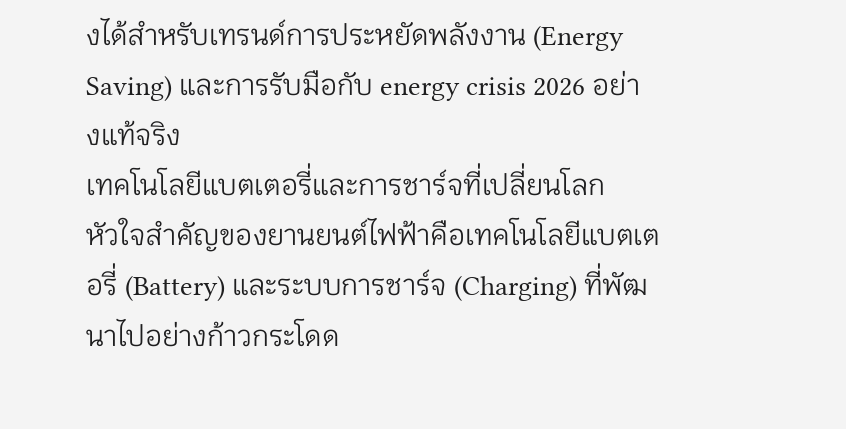งได้สำหรับเทรนด์การประหยัดพลังงาน (Energy Saving) และการรับมือกับ energy crisis 2026 อย่างแท้จริง
เทคโนโลยีแบตเตอรี่และการชาร์จที่เปลี่ยนโลก
หัวใจสำคัญของยานยนต์ไฟฟ้าคือเทคโนโลยีแบตเตอรี่ (Battery) และระบบการชาร์จ (Charging) ที่พัฒนาไปอย่างก้าวกระโดด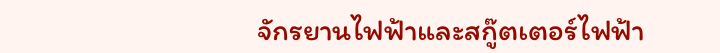จักรยานไฟฟ้าและสกู๊ตเตอร์ไฟฟ้า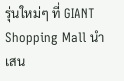รุ่นใหม่ๆ ที่ GIANT Shopping Mall นำเสน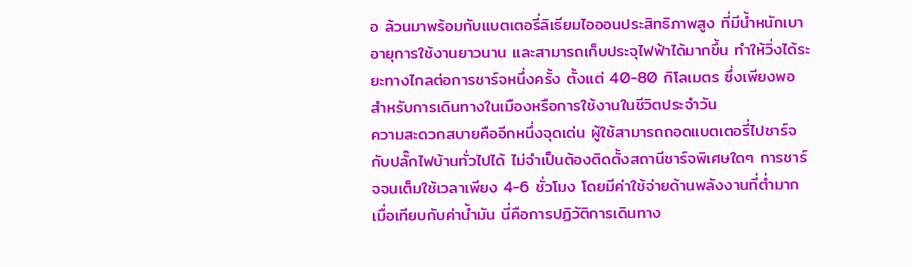อ ล้วนมาพร้อมกับแบตเตอรี่ลิเธียมไอออนประสิทธิภาพสูง ที่มีน้ำหนักเบา อายุการใช้งานยาวนาน และสามารถเก็บประจุไฟฟ้าได้มากขึ้น ทำให้วิ่งได้ระยะทางไกลต่อการชาร์จหนึ่งครั้ง ตั้งแต่ 40-80 กิโลเมตร ซึ่งเพียงพอสำหรับการเดินทางในเมืองหรือการใช้งานในชีวิตประจำวัน
ความสะดวกสบายคืออีกหนึ่งจุดเด่น ผู้ใช้สามารถถอดแบตเตอรี่ไปชาร์จกับปลั๊กไฟบ้านทั่วไปได้ ไม่จำเป็นต้องติดตั้งสถานีชาร์จพิเศษใดๆ การชาร์จจนเต็มใช้เวลาเพียง 4-6 ชั่วโมง โดยมีค่าใช้จ่ายด้านพลังงานที่ต่ำมากเมื่อเทียบกับค่าน้ำมัน นี่คือการปฏิวัติการเดินทาง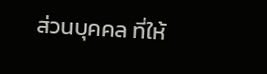ส่วนบุคคล ที่ให้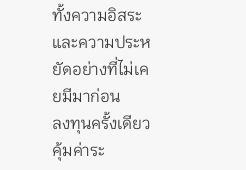ทั้งความอิสระและความประหยัดอย่างที่ไม่เคยมีมาก่อน
ลงทุนครั้งเดียว คุ้มค่าระ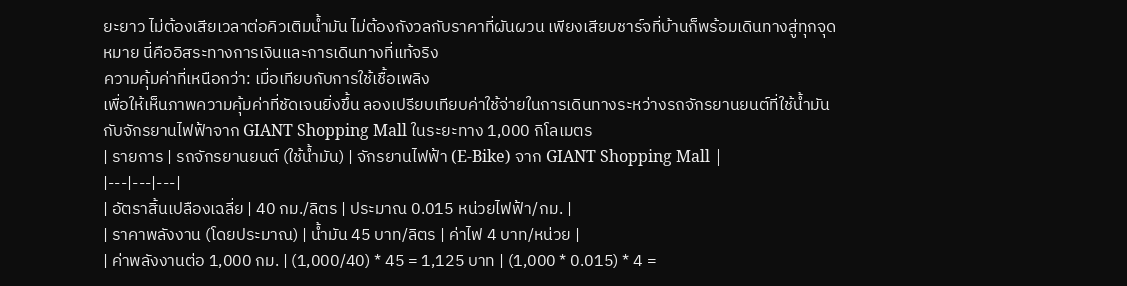ยะยาว ไม่ต้องเสียเวลาต่อคิวเติมน้ำมัน ไม่ต้องกังวลกับราคาที่ผันผวน เพียงเสียบชาร์จที่บ้านก็พร้อมเดินทางสู่ทุกจุดหมาย นี่คืออิสระทางการเงินและการเดินทางที่แท้จริง
ความคุ้มค่าที่เหนือกว่า: เมื่อเทียบกับการใช้เชื้อเพลิง
เพื่อให้เห็นภาพความคุ้มค่าที่ชัดเจนยิ่งขึ้น ลองเปรียบเทียบค่าใช้จ่ายในการเดินทางระหว่างรถจักรยานยนต์ที่ใช้น้ำมันกับจักรยานไฟฟ้าจาก GIANT Shopping Mall ในระยะทาง 1,000 กิโลเมตร
| รายการ | รถจักรยานยนต์ (ใช้น้ำมัน) | จักรยานไฟฟ้า (E-Bike) จาก GIANT Shopping Mall |
|---|---|---|
| อัตราสิ้นเปลืองเฉลี่ย | 40 กม./ลิตร | ประมาณ 0.015 หน่วยไฟฟ้า/กม. |
| ราคาพลังงาน (โดยประมาณ) | น้ำมัน 45 บาท/ลิตร | ค่าไฟ 4 บาท/หน่วย |
| ค่าพลังงานต่อ 1,000 กม. | (1,000/40) * 45 = 1,125 บาท | (1,000 * 0.015) * 4 =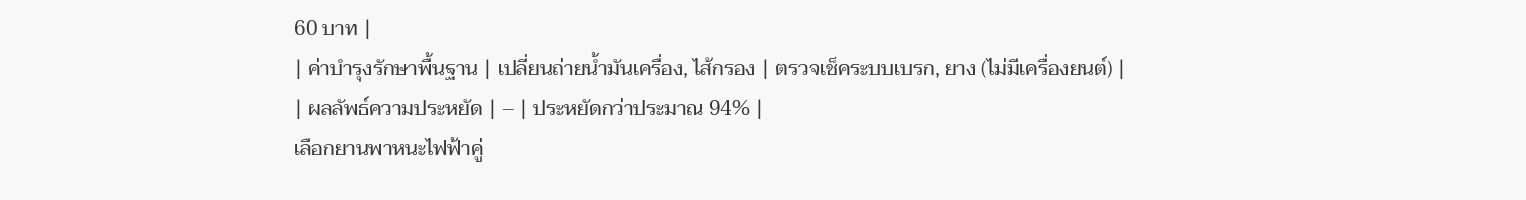60 บาท |
| ค่าบำรุงรักษาพื้นฐาน | เปลี่ยนถ่ายน้ำมันเครื่อง, ไส้กรอง | ตรวจเช็คระบบเบรก, ยาง (ไม่มีเครื่องยนต์) |
| ผลลัพธ์ความประหยัด | – | ประหยัดกว่าประมาณ 94% |
เลือกยานพาหนะไฟฟ้าคู่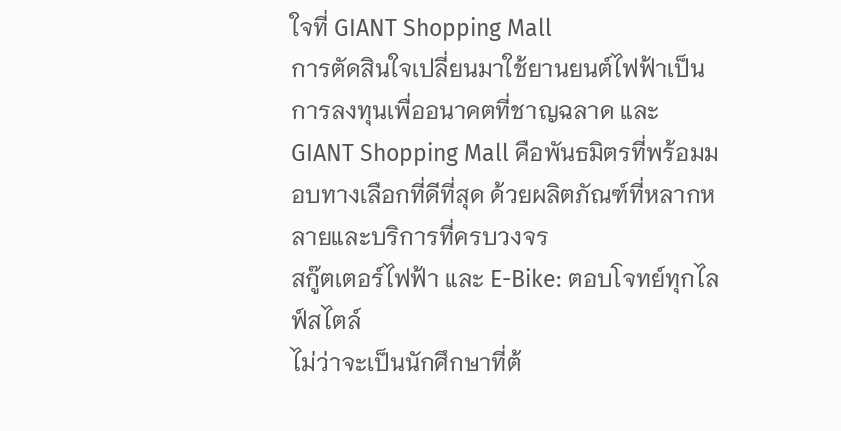ใจที่ GIANT Shopping Mall
การตัดสินใจเปลี่ยนมาใช้ยานยนต์ไฟฟ้าเป็นการลงทุนเพื่ออนาคตที่ชาญฉลาด และ GIANT Shopping Mall คือพันธมิตรที่พร้อมมอบทางเลือกที่ดีที่สุด ด้วยผลิตภัณฑ์ที่หลากหลายและบริการที่ครบวงจร
สกู๊ตเตอร์ไฟฟ้า และ E-Bike: ตอบโจทย์ทุกไลฟ์สไตล์
ไม่ว่าจะเป็นนักศึกษาที่ต้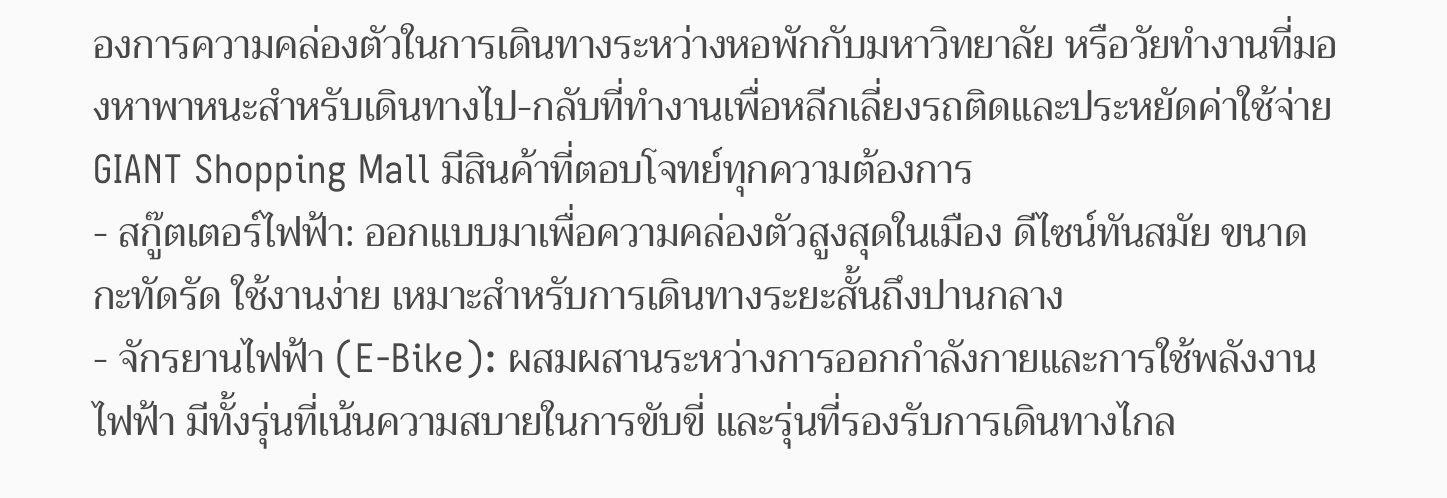องการความคล่องตัวในการเดินทางระหว่างหอพักกับมหาวิทยาลัย หรือวัยทำงานที่มองหาพาหนะสำหรับเดินทางไป-กลับที่ทำงานเพื่อหลีกเลี่ยงรถติดและประหยัดค่าใช้จ่าย GIANT Shopping Mall มีสินค้าที่ตอบโจทย์ทุกความต้องการ
- สกู๊ตเตอร์ไฟฟ้า: ออกแบบมาเพื่อความคล่องตัวสูงสุดในเมือง ดีไซน์ทันสมัย ขนาดกะทัดรัด ใช้งานง่าย เหมาะสำหรับการเดินทางระยะสั้นถึงปานกลาง
- จักรยานไฟฟ้า (E-Bike): ผสมผสานระหว่างการออกกำลังกายและการใช้พลังงานไฟฟ้า มีทั้งรุ่นที่เน้นความสบายในการขับขี่ และรุ่นที่รองรับการเดินทางไกล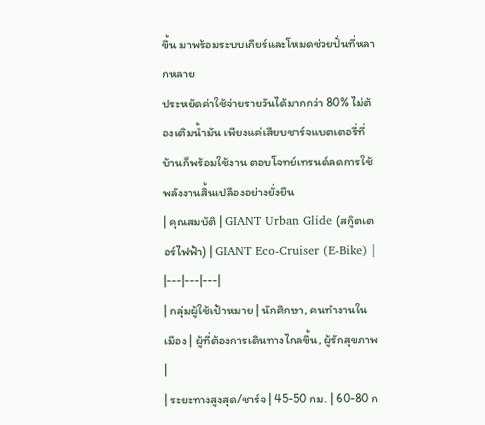ขึ้น มาพร้อมระบบเกียร์และโหมดช่วยปั่นที่หลากหลาย
ประหยัดค่าใช้จ่ายรายวันได้มากกว่า 80% ไม่ต้องเติมน้ำมัน เพียงแค่เสียบชาร์จแบตเตอรี่ที่บ้านก็พร้อมใช้งาน ตอบโจทย์เทรนด์ลดการใช้พลังงานสิ้นเปลืองอย่างยั่งยืน
| คุณสมบัติ | GIANT Urban Glide (สกู๊ตเตอร์ไฟฟ้า) | GIANT Eco-Cruiser (E-Bike) |
|---|---|---|
| กลุ่มผู้ใช้เป้าหมาย | นักศึกษา, คนทำงานในเมือง | ผู้ที่ต้องการเดินทางไกลขึ้น, ผู้รักสุขภาพ |
| ระยะทางสูงสุด/ชาร์จ | 45-50 กม. | 60-80 ก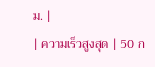ม. |
| ความเร็วสูงสุด | 50 ก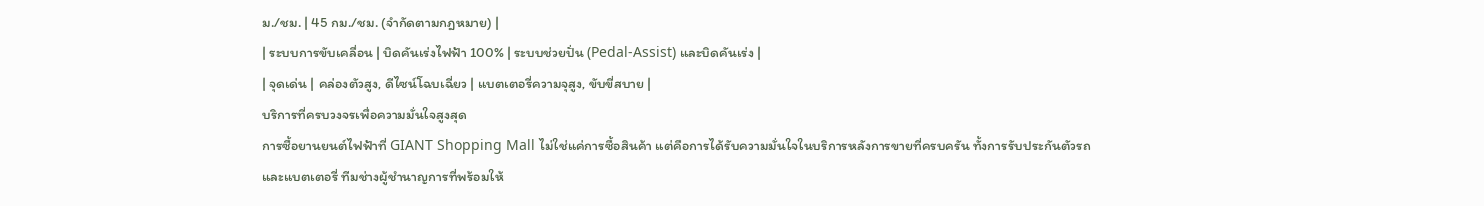ม./ชม. | 45 กม./ชม. (จำกัดตามกฎหมาย) |
| ระบบการขับเคลื่อน | บิดคันเร่งไฟฟ้า 100% | ระบบช่วยปั่น (Pedal-Assist) และบิดคันเร่ง |
| จุดเด่น | คล่องตัวสูง, ดีไซน์โฉบเฉี่ยว | แบตเตอรี่ความจุสูง, ขับขี่สบาย |
บริการที่ครบวงจรเพื่อความมั่นใจสูงสุด
การซื้อยานยนต์ไฟฟ้าที่ GIANT Shopping Mall ไม่ใช่แค่การซื้อสินค้า แต่คือการได้รับความมั่นใจในบริการหลังการขายที่ครบครัน ทั้งการรับประกันตัวรถและแบตเตอรี่ ทีมช่างผู้ชำนาญการที่พร้อมให้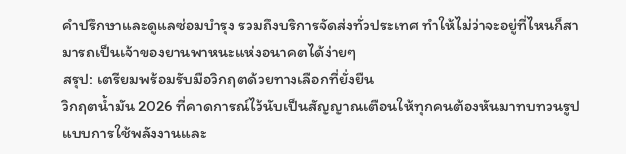คำปรึกษาและดูแลซ่อมบำรุง รวมถึงบริการจัดส่งทั่วประเทศ ทำให้ไม่ว่าจะอยู่ที่ไหนก็สามารถเป็นเจ้าของยานพาหนะแห่งอนาคตได้ง่ายๆ
สรุป: เตรียมพร้อมรับมือวิกฤตด้วยทางเลือกที่ยั่งยืน
วิกฤตน้ำมัน 2026 ที่คาดการณ์ไว้นับเป็นสัญญาณเตือนให้ทุกคนต้องหันมาทบทวนรูปแบบการใช้พลังงานและ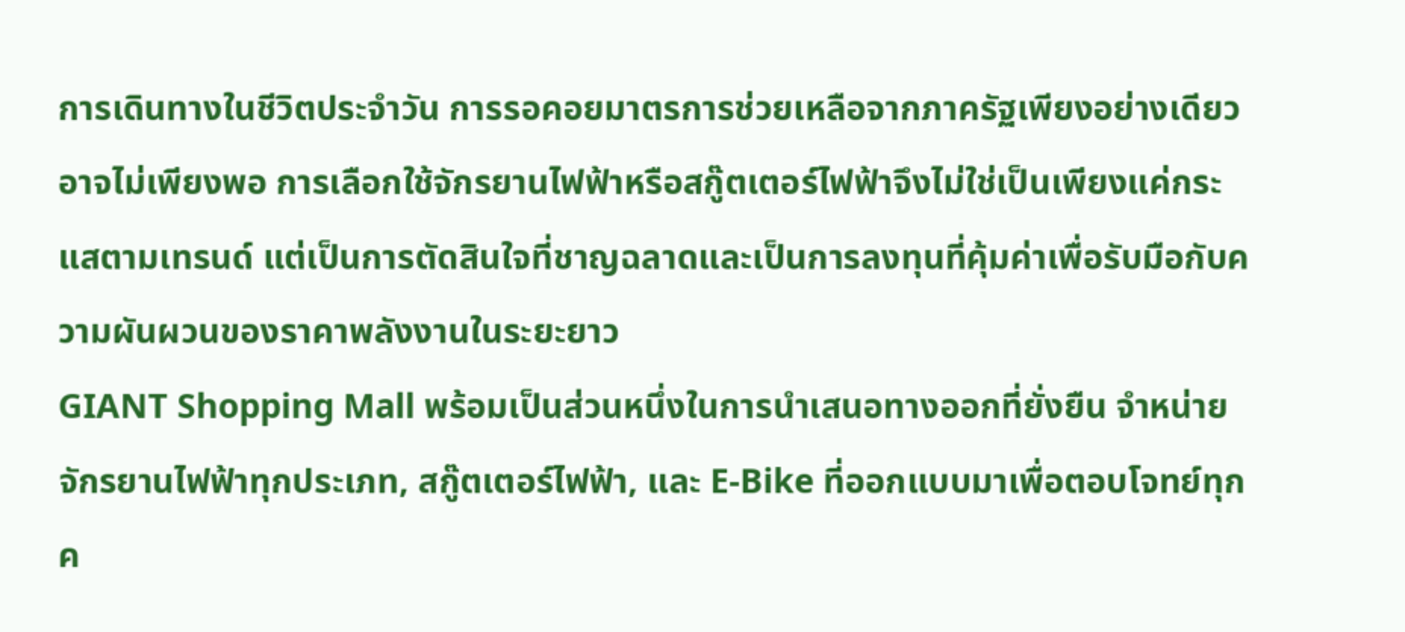การเดินทางในชีวิตประจำวัน การรอคอยมาตรการช่วยเหลือจากภาครัฐเพียงอย่างเดียวอาจไม่เพียงพอ การเลือกใช้จักรยานไฟฟ้าหรือสกู๊ตเตอร์ไฟฟ้าจึงไม่ใช่เป็นเพียงแค่กระแสตามเทรนด์ แต่เป็นการตัดสินใจที่ชาญฉลาดและเป็นการลงทุนที่คุ้มค่าเพื่อรับมือกับความผันผวนของราคาพลังงานในระยะยาว
GIANT Shopping Mall พร้อมเป็นส่วนหนึ่งในการนำเสนอทางออกที่ยั่งยืน จำหน่ายจักรยานไฟฟ้าทุกประเภท, สกู๊ตเตอร์ไฟฟ้า, และ E-Bike ที่ออกแบบมาเพื่อตอบโจทย์ทุกค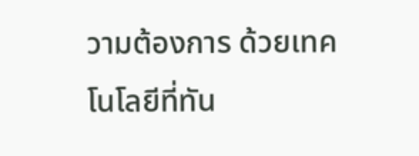วามต้องการ ด้วยเทคโนโลยีที่ทัน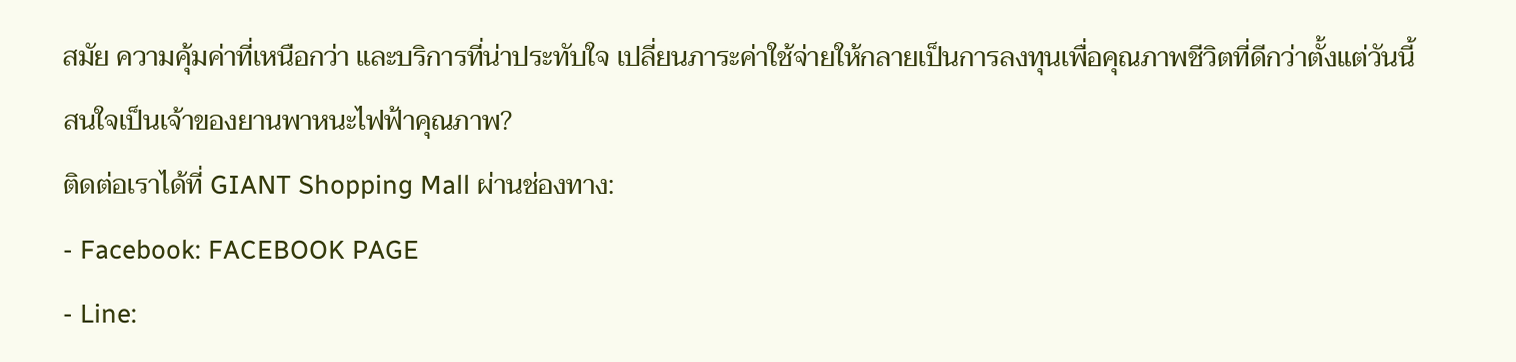สมัย ความคุ้มค่าที่เหนือกว่า และบริการที่น่าประทับใจ เปลี่ยนภาระค่าใช้จ่ายให้กลายเป็นการลงทุนเพื่อคุณภาพชีวิตที่ดีกว่าตั้งแต่วันนี้
สนใจเป็นเจ้าของยานพาหนะไฟฟ้าคุณภาพ?
ติดต่อเราได้ที่ GIANT Shopping Mall ผ่านช่องทาง:
- Facebook: FACEBOOK PAGE
- Line: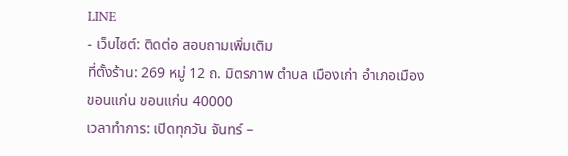LINE
- เว็บไซต์: ติดต่อ สอบถามเพิ่มเติม
ที่ตั้งร้าน: 269 หมู่ 12 ถ. มิตรภาพ ตำบล เมืองเก่า อำเภอเมืองขอนแก่น ขอนแก่น 40000
เวลาทำการ: เปิดทุกวัน จันทร์ –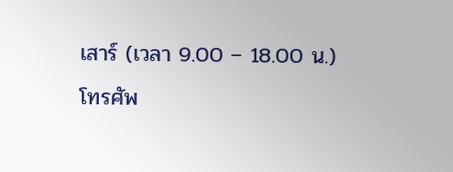เสาร์ (เวลา 9.00 – 18.00 น.)
โทรศัพ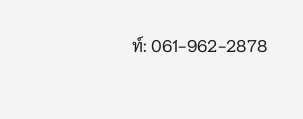ท์: 061-962-2878